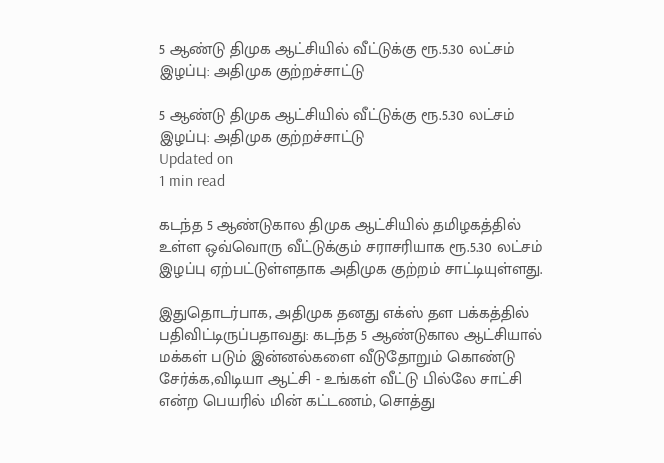5 ஆண்டு திமுக ஆட்சியில் வீட்டுக்கு ரூ.5.30 லட்சம் இழப்பு: அதிமுக குற்றச்சாட்டு

5 ஆண்டு திமுக ஆட்சியில் வீட்டுக்கு ரூ.5.30 லட்சம் இழப்பு: அதிமுக குற்றச்சாட்டு
Updated on
1 min read

கடந்த 5 ஆண்டுகால திமுக ஆட்சியில் தமிழகத்தில் உள்ள ஒவ்வொரு வீட்டுக்கும் சராசரியாக ரூ.5.30 லட்சம் இழப்பு ஏற்பட்டுள்ளதாக அதிமுக குற்றம் சாட்டியுள்ளது.

இதுதொடர்பாக, அதிமுக தனது எக்ஸ் தள பக்கத்தில் பதிவிட்டிருப்பதாவது: கடந்த 5 ஆண்டுகால ஆட்சியால் மக்கள் படும் இன்னல்களை வீடுதோறும் கொண்டு சேர்க்க,விடியா ஆட்சி - உங்கள் வீட்டு பில்லே சாட்சி என்ற பெயரில் மின் கட்டணம், சொத்து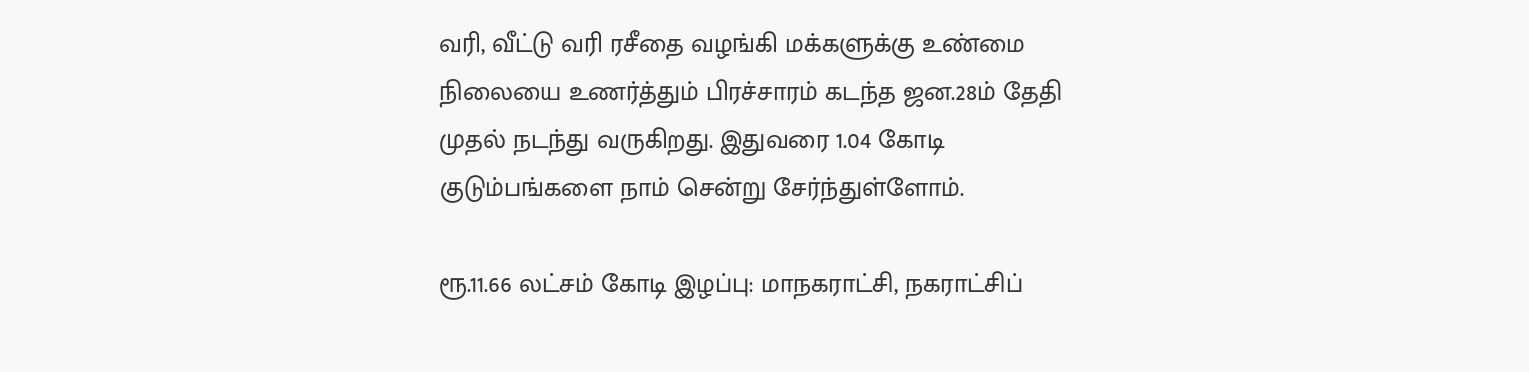வரி, வீட்டு வரி ரசீதை வழங்கி மக்களுக்கு உண்மை நிலையை உணர்த்தும் பிரச்சாரம் கடந்த ஜன.28ம் தேதி முதல் நடந்து வருகிறது. இதுவரை 1.04 கோடி குடும்பங்களை நாம் சென்று சேர்ந்துள்ளோம்.

ரூ.11.66 லட்சம் கோடி இழப்பு: மாநகராட்சி, நகராட்சிப்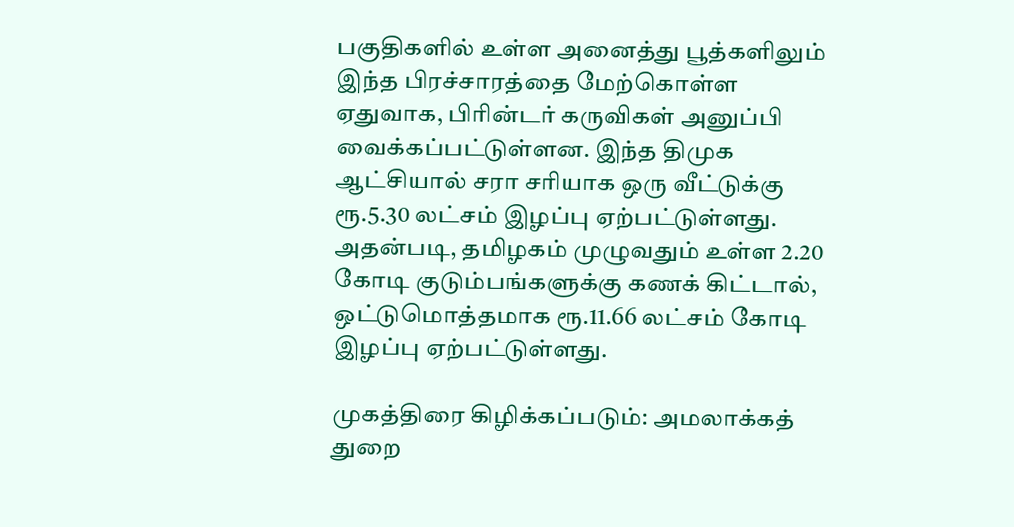பகுதிகளில் உள்ள அனைத்து பூத்களிலும் இந்த பிரச்சாரத்தை மேற்கொள்ள ஏதுவாக, பிரின்டர் கருவிகள் அனுப்பி வைக்கப்பட்டுள்ளன. இந்த திமுக ஆட்சியால் சரா சரியாக ஒரு வீட்டுக்கு ரூ.5.30 லட்சம் இழப்பு ஏற்பட்டுள்ளது. அதன்படி, தமிழகம் முழுவதும் உள்ள 2.20 கோடி குடும்பங்களுக்கு கணக் கிட்டால், ஒட்டுமொத்தமாக ரூ.11.66 லட்சம் கோடி இழப்பு ஏற்பட்டுள்ளது.

முகத்திரை கிழிக்கப்படும்: அமலாக்கத் துறை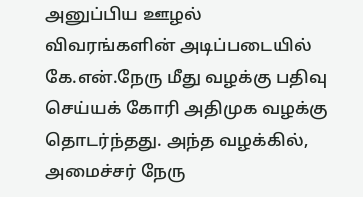அனுப்பிய ஊழல் விவரங்களின் அடிப்படையில் கே.என்.நேரு மீது வழக்கு பதிவு செய்யக் கோரி அதிமுக வழக்கு தொடர்ந்தது. அந்த வழக்கில், அமைச்சர் நேரு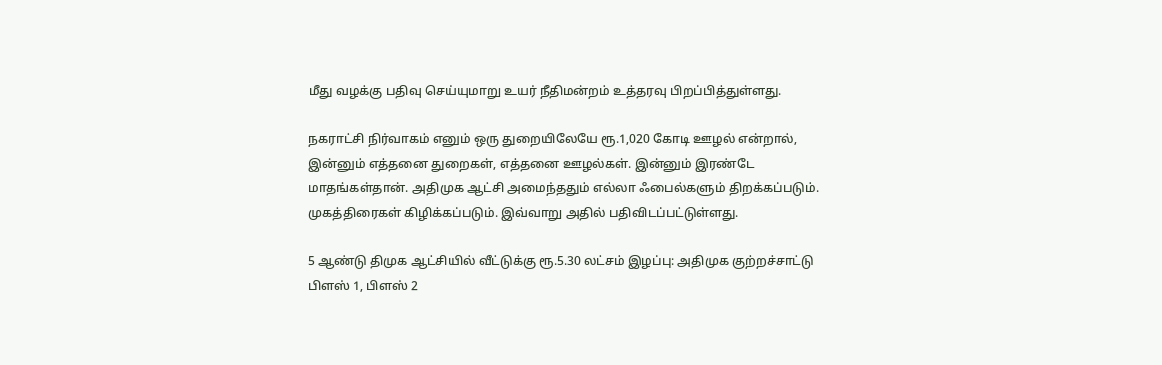மீது வழக்கு பதிவு செய்யுமாறு உயர் நீதிமன்றம் உத்தரவு பிறப்பித்துள்ளது.

நகராட்சி நிர்வாகம் எனும் ஒரு துறையிலேயே ரூ.1,020 கோடி ஊழல் என்றால், இன்னும் எத்தனை துறைகள், எத்தனை ஊழல்கள். இன்னும் இரண்டே மாதங்கள்தான். அதிமுக ஆட்சி அமைந்ததும் எல்லா ஃபைல்களும் திறக்கப்படும். முகத்திரைகள் கிழிக்கப்படும். இவ்வாறு அதில் பதிவிடப்பட்டுள்ளது.

5 ஆண்டு திமுக ஆட்சியில் வீட்டுக்கு ரூ.5.30 லட்சம் இழப்பு: அதிமுக குற்றச்சாட்டு
பிளஸ் 1, பிளஸ் 2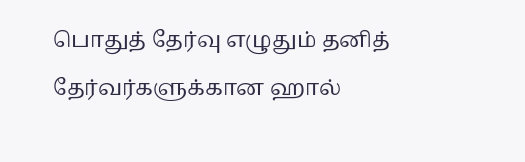பொதுத் தேர்வு எழுதும் தனித் தேர்வர்களுக்கான ஹால்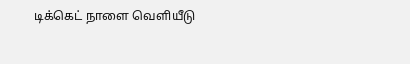டிக்கெட் நாளை வெளியீடு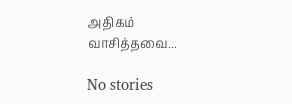அதிகம் வாசித்தவை...

No stories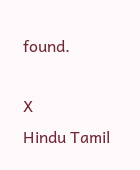found.

X
Hindu Tamil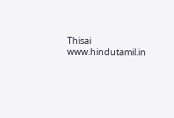Thisai
www.hindutamil.in